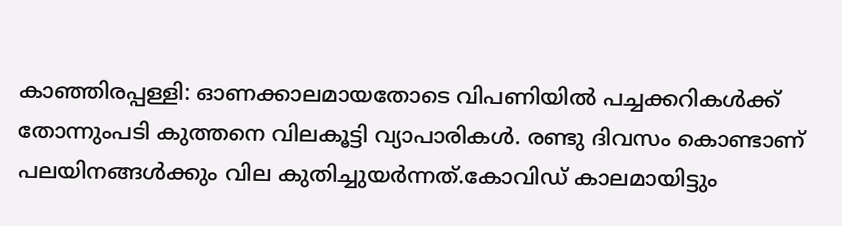കാഞ്ഞിരപ്പള്ളി: ഓണക്കാലമായതോടെ വിപണിയിൽ പച്ചക്കറികൾക്ക് തോന്നുംപടി കുത്തനെ വിലകൂട്ടി വ്യാപാരികൾ. രണ്ടു ദിവസം കൊണ്ടാണ് പലയിനങ്ങൾക്കും വില കുതിച്ചുയർന്നത്.കോവിഡ് കാലമായിട്ടും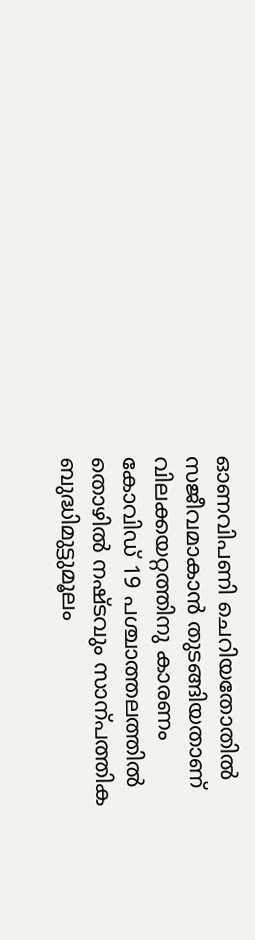ഓണവിപണി ചെറിയതോതിൽ സജീവമാകാൻ തുടങ്ങിയതാണ് വിലക്കയറ്റത്തിനു കാരണം കോവിഡ് 19 പശ്ചാത്തലത്തിൽ തൊഴിൽ നഷ്ടവും സാന്പത്തിക ബുദ്ധിമുട്ടുമൂലം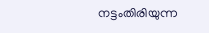നട്ടംതിരിയുന്ന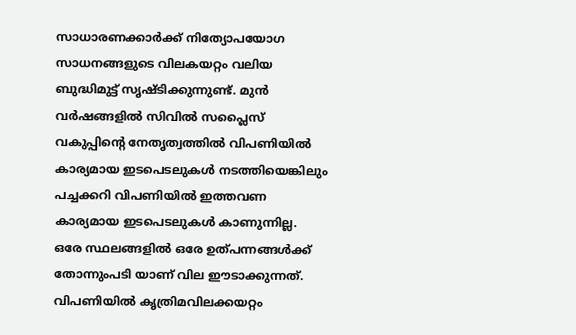സാധാരണക്കാർക്ക് നിത്യോപയോഗ സാധനങ്ങളുടെ വിലകയറ്റം വലിയ ബുദ്ധിമുട്ട് സൃഷ്ടിക്കുന്നുണ്ട്. മുൻ വർഷങ്ങളിൽ സിവിൽ സപ്ലൈസ് വകുപ്പിന്റെ നേതൃത്വത്തിൽ വിപണിയിൽ കാര്യമായ ഇടപെടലുകൾ നടത്തിയെങ്കിലും പച്ചക്കറി വിപണിയിൽ ഇത്തവണ കാര്യമായ ഇടപെടലുകൾ കാണുന്നില്ല.
ഒരേ സ്ഥലങ്ങളിൽ ഒരേ ഉത്പന്നങ്ങൾക്ക് തോന്നുംപടി യാണ് വില ഈടാക്കുന്നത്. വിപണിയിൽ കൃത്രിമവിലക്കയറ്റം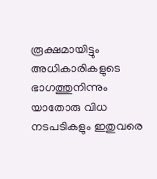രൂക്ഷമായിട്ടും അധികാരികളുടെ ഭാഗത്തുനിന്നും യാതോരു വിധ നടപടികളും ഇതുവരെ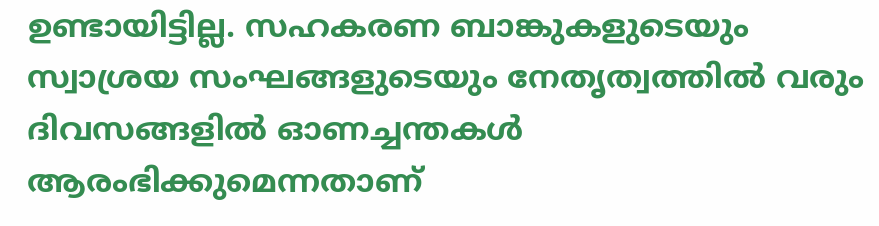ഉണ്ടായിട്ടില്ല. സഹകരണ ബാങ്കുകളുടെയും സ്വാശ്രയ സംഘങ്ങളുടെയും നേതൃത്വത്തിൽ വരും ദിവസങ്ങളിൽ ഓണച്ചന്തകൾ ആരംഭിക്കുമെന്നതാണ്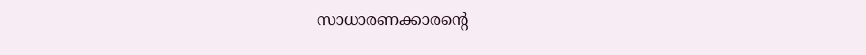സാധാരണക്കാരന്റെ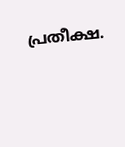പ്രതീക്ഷ.